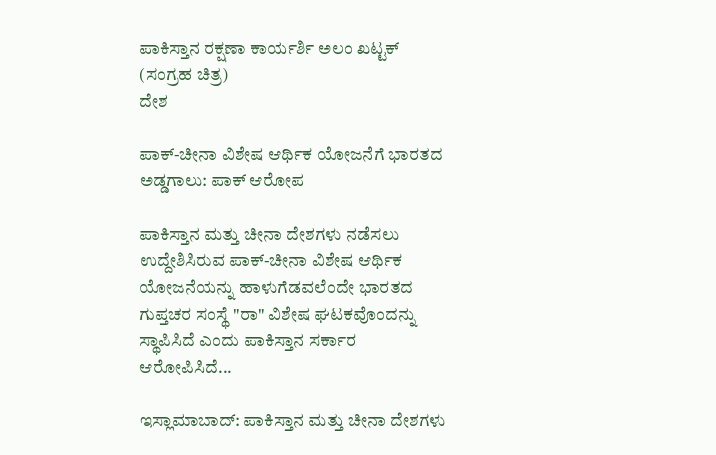ಪಾಕಿಸ್ತಾನ ರಕ್ಷಣಾ ಕಾರ್ಯರ್ಶಿ ಅಲಂ ಖಟ್ಟಕ್ (ಸಂಗ್ರಹ ಚಿತ್ರ)
ದೇಶ

ಪಾಕ್-ಚೀನಾ ವಿಶೇಷ ಆರ್ಥಿಕ ಯೋಜನೆಗೆ ಭಾರತದ ಅಡ್ಡಗಾಲು: ಪಾಕ್ ಆರೋಪ

ಪಾಕಿಸ್ತಾನ ಮತ್ತು ಚೀನಾ ದೇಶಗಳು ನಡೆಸಲು ಉದ್ದೇಶಿಸಿರುವ ಪಾಕ್-ಚೀನಾ ವಿಶೇಷ ಆರ್ಥಿಕ ಯೋಜನೆಯನ್ನು ಹಾಳುಗೆಡವಲೆಂದೇ ಭಾರತದ ಗುಪ್ತಚರ ಸಂಸ್ಥೆ "ರಾ" ವಿಶೇಷ ಘಟಕವೊಂದನ್ನು ಸ್ಥಾಪಿಸಿದೆ ಎಂದು ಪಾಕಿಸ್ತಾನ ಸರ್ಕಾರ ಆರೋಪಿಸಿದೆ...

ಇಸ್ಲಾಮಾಬಾದ್: ಪಾಕಿಸ್ತಾನ ಮತ್ತು ಚೀನಾ ದೇಶಗಳು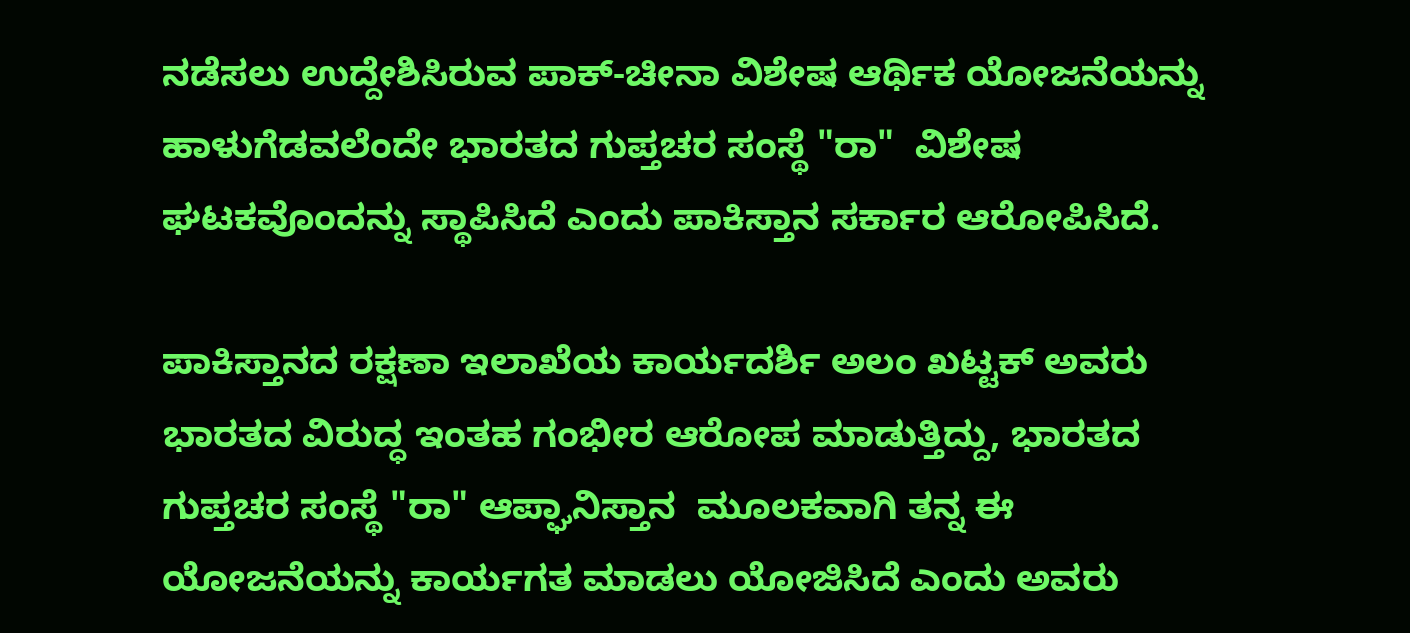ನಡೆಸಲು ಉದ್ದೇಶಿಸಿರುವ ಪಾಕ್-ಚೀನಾ ವಿಶೇಷ ಆರ್ಥಿಕ ಯೋಜನೆಯನ್ನು ಹಾಳುಗೆಡವಲೆಂದೇ ಭಾರತದ ಗುಪ್ತಚರ ಸಂಸ್ಥೆ "ರಾ"  ವಿಶೇಷ ಘಟಕವೊಂದನ್ನು ಸ್ಥಾಪಿಸಿದೆ ಎಂದು ಪಾಕಿಸ್ತಾನ ಸರ್ಕಾರ ಆರೋಪಿಸಿದೆ.

ಪಾಕಿಸ್ತಾನದ ರಕ್ಷಣಾ ಇಲಾಖೆಯ ಕಾರ್ಯದರ್ಶಿ ಅಲಂ ಖಟ್ಟಕ್ ಅವರು ಭಾರತದ ವಿರುದ್ಧ ಇಂತಹ ಗಂಭೀರ ಆರೋಪ ಮಾಡುತ್ತಿದ್ದು, ಭಾರತದ ಗುಪ್ತಚರ ಸಂಸ್ಥೆ "ರಾ" ಆಪ್ಘಾನಿಸ್ತಾನ  ಮೂಲಕವಾಗಿ ತನ್ನ ಈ ಯೋಜನೆಯನ್ನು ಕಾರ್ಯಗತ ಮಾಡಲು ಯೋಜಿಸಿದೆ ಎಂದು ಅವರು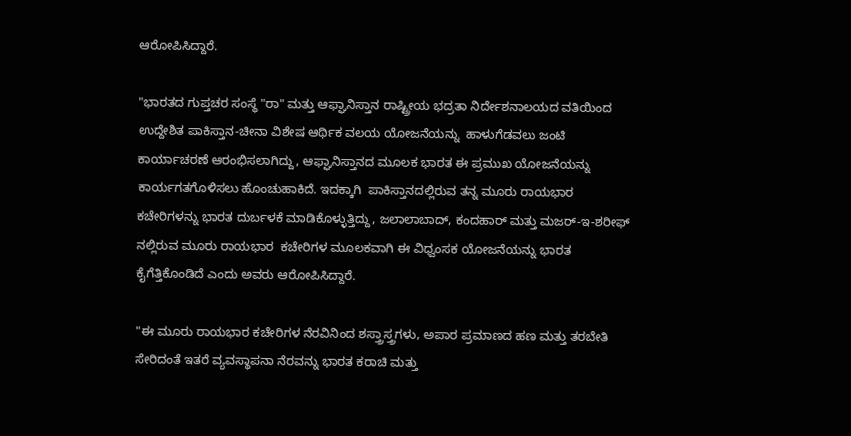ಆರೋಪಿಸಿದ್ದಾರೆ.

"ಭಾರತದ ಗುಪ್ತಚರ ಸಂಸ್ಥೆ "ರಾ" ಮತ್ತು ಆಫ್ಘಾನಿಸ್ತಾನ ರಾಷ್ಟ್ರೀಯ ಭದ್ರತಾ ನಿರ್ದೇಶನಾಲಯದ ವತಿಯಿಂದ ಉದ್ದೇಶಿತ ಪಾಕಿಸ್ತಾನ-ಚೀನಾ ವಿಶೇಷ ಆರ್ಥಿಕ ವಲಯ ಯೋಜನೆಯನ್ನು  ಹಾಳುಗೆಡವಲು ಜಂಟಿ ಕಾರ್ಯಾಚರಣೆ ಆರಂಭಿಸಲಾಗಿದ್ದು, ಆಫ್ಘಾನಿಸ್ತಾನದ ಮೂಲಕ ಭಾರತ ಈ ಪ್ರಮುಖ ಯೋಜನೆಯನ್ನು ಕಾರ್ಯಗತಗೊಳಿಸಲು ಹೊಂಚುಹಾಕಿದೆ. ಇದಕ್ಕಾಗಿ  ಪಾಕಿಸ್ತಾನದಲ್ಲಿರುವ ತನ್ನ ಮೂರು ರಾಯಭಾರ ಕಚೇರಿಗಳನ್ನು ಭಾರತ ದುರ್ಬಳಕೆ ಮಾಡಿಕೊಳ್ಳುತ್ತಿದ್ದು, ಜಲಾಲಾಬಾದ್, ಕಂದಹಾರ್ ಮತ್ತು ಮಜರ್-ಇ-ಶರೀಫ್ ನಲ್ಲಿರುವ ಮೂರು ರಾಯಭಾರ  ಕಚೇರಿಗಳ ಮೂಲಕವಾಗಿ ಈ ವಿಧ್ವಂಸಕ ಯೋಜನೆಯನ್ನು ಭಾರತ ಕೈಗೆತ್ತಿಕೊಂಡಿದೆ ಎಂದು ಅವರು ಆರೋಪಿಸಿದ್ದಾರೆ.

"ಈ ಮೂರು ರಾಯಭಾರ ಕಚೇರಿಗಳ ನೆರವಿನಿಂದ ಶಸ್ತ್ರಾಸ್ತ್ರಗಳು, ಅಪಾರ ಪ್ರಮಾಣದ ಹಣ ಮತ್ತು ತರಬೇತಿ ಸೇರಿದಂತೆ ಇತರೆ ವ್ಯವಸ್ಥಾಪನಾ ನೆರವನ್ನು ಭಾರತ ಕರಾಚಿ ಮತ್ತು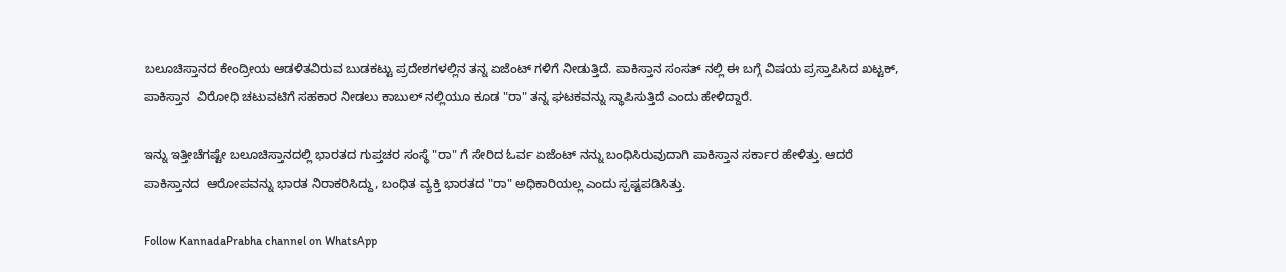ಬಲೂಚಿಸ್ತಾನದ ಕೇಂದ್ರೀಯ ಆಡಳಿತವಿರುವ ಬುಡಕಟ್ಟು ಪ್ರದೇಶಗಳಲ್ಲಿನ ತನ್ನ ಏಜೆಂಟ್ ಗಳಿಗೆ ನೀಡುತ್ತಿದೆ. ಪಾಕಿಸ್ತಾನ ಸಂಸತ್ ನಲ್ಲಿ ಈ ಬಗ್ಗೆ ವಿಷಯ ಪ್ರಸ್ತಾಪಿಸಿದ ಖಟ್ಟಕ್, ಪಾಕಿಸ್ತಾನ  ವಿರೋಧಿ ಚಟುವಟಿಗೆ ಸಹಕಾರ ನೀಡಲು ಕಾಬುಲ್ ನಲ್ಲಿಯೂ ಕೂಡ "ರಾ" ತನ್ನ ಘಟಕವನ್ನು ಸ್ಥಾಪಿಸುತ್ತಿದೆ ಎಂದು ಹೇಳಿದ್ದಾರೆ.

ಇನ್ನು ಇತ್ತೀಚೆಗಷ್ಟೇ ಬಲೂಚಿಸ್ತಾನದಲ್ಲಿ ಭಾರತದ ಗುಪ್ತಚರ ಸಂಸ್ಥೆ "ರಾ" ಗೆ ಸೇರಿದ ಓರ್ವ ಏಜೆಂಟ್ ನನ್ನು ಬಂಧಿಸಿರುವುದಾಗಿ ಪಾಕಿಸ್ತಾನ ಸರ್ಕಾರ ಹೇಳಿತ್ತು. ಆದರೆ ಪಾಕಿಸ್ತಾನದ  ಆರೋಪವನ್ನು ಭಾರತ ನಿರಾಕರಿಸಿದ್ದು, ಬಂಧಿತ ವ್ಯಕ್ತಿ ಭಾರತದ "ರಾ" ಅಧಿಕಾರಿಯಲ್ಲ ಎಂದು ಸ್ಪಷ್ಟಪಡಿಸಿತ್ತು.

Follow KannadaPrabha channel on WhatsApp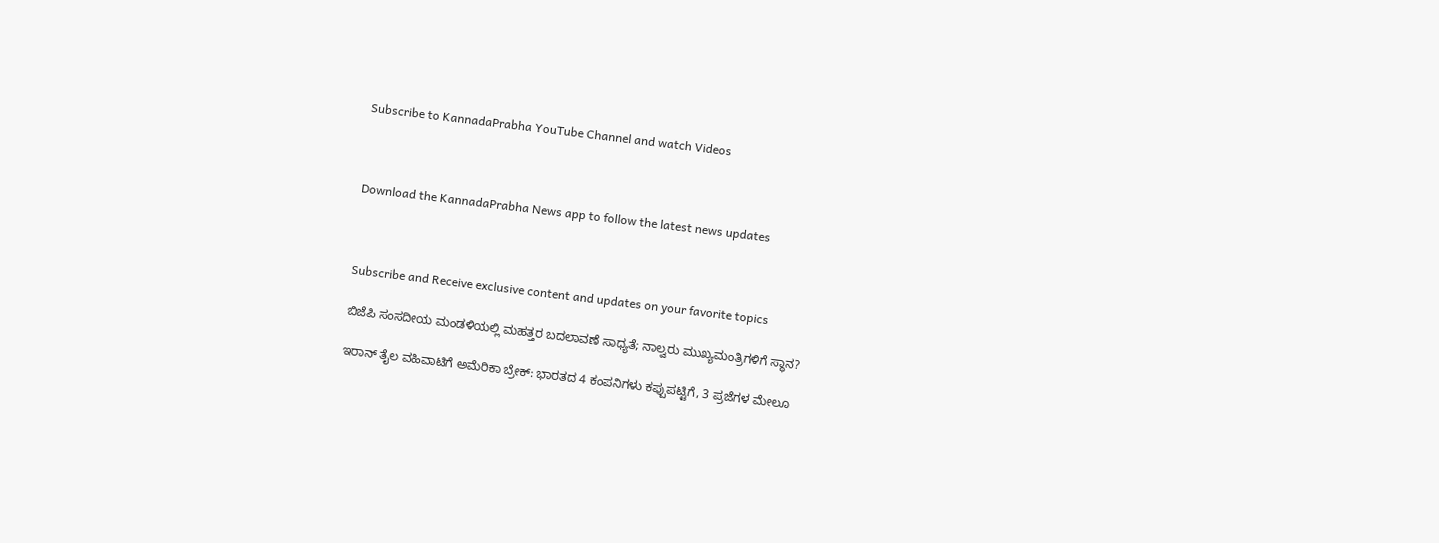Subscribe to KannadaPrabha YouTube Channel and watch Videos



Download the KannadaPrabha News app to follow the latest news updates



Subscribe and Receive exclusive content and updates on your favorite topics

ಬಿಜೆಪಿ ಸಂಸದೀಯ ಮಂಡಳಿಯಲ್ಲಿ ಮಹತ್ತರ ಬದಲಾವಣೆ ಸಾಧ್ಯತೆ; ನಾಲ್ವರು ಮುಖ್ಯಮಂತ್ರಿಗಳಿಗೆ ಸ್ಥಾನ?

ಇರಾನ್‌ ತೈಲ ವಹಿವಾಟಿಗೆ ಅಮೆರಿಕಾ ಬ್ರೇಕ್: ಭಾರತದ 4 ಕಂಪನಿಗಳು ಕಪ್ಪುಪಟ್ಟಿಗೆ, 3 ಪ್ರಜೆಗಳ ಮೇಲೂ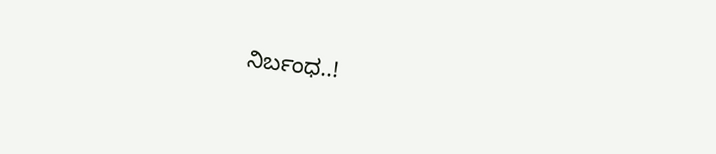ನಿರ್ಬಂಧ..!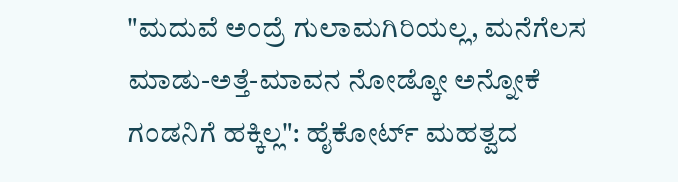"ಮದುವೆ ಅಂದ್ರೆ ಗುಲಾಮಗಿರಿಯಲ್ಲ, ಮನೆಗೆಲಸ ಮಾಡು-ಅತ್ತೆ-ಮಾವನ ನೋಡ್ಕೋ ಅನ್ನೋಕೆ ಗಂಡನಿಗೆ ಹಕ್ಕಿಲ್ಲ": ಹೈಕೋರ್ಟ್ ಮಹತ್ವದ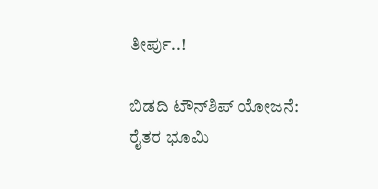ತೀರ್ಪು..!

ಬಿಡದಿ ಟೌನ್‌ಶಿಪ್‌ ಯೋಜನೆ: ರೈತರ ಭೂಮಿ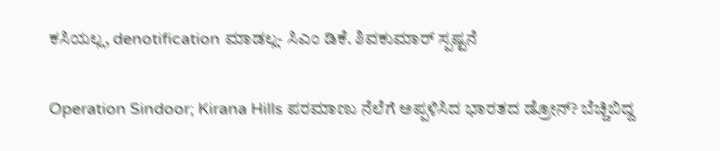ಕಸಿಯಲ್ಲ, denotification ಮಾಡಲ್ಲ- ಸಿಎಂ ಡಿಕೆ. ಶಿವಕುಮಾರ್ ಸ್ಪಷ್ಟನೆ

Operation Sindoor; Kirana Hills ಪರಮಾಣು ನೆಲೆಗೆ ಅಪ್ಪಳಿಸಿದ ಭಾರತದ ಡ್ರೋನ್? ಬೆಚ್ಚಿಬಿದ್ದ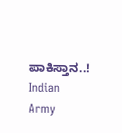ಪಾಕಿಸ್ತಾನ..! Indian Army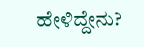ಹೇಳಿದ್ದೇನು?